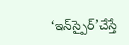‘ఇన్‌స్పైర్‌’చేస్తే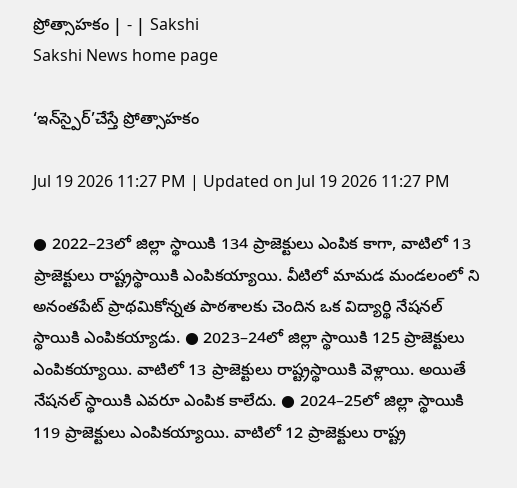ప్రోత్సాహకం | - | Sakshi
Sakshi News home page

‘ఇన్‌స్పైర్‌’చేస్తే ప్రోత్సాహకం

Jul 19 2026 11:27 PM | Updated on Jul 19 2026 11:27 PM

● 2022–23లో జిల్లా స్థాయికి 134 ప్రాజెక్టులు ఎంపిక కాగా, వాటిలో 13 ప్రాజెక్టులు రాష్ట్రస్థాయికి ఎంపికయ్యాయి. వీటిలో మామడ మండలంలో ని అనంతపేట్‌ ప్రాథమికోన్నత పాఠశాలకు చెందిన ఒక విద్యార్థి నేషనల్‌ స్థాయికి ఎంపికయ్యాడు. ● 2023–24లో జిల్లా స్థాయికి 125 ప్రాజెక్టులు ఎంపికయ్యాయి. వాటిలో 13 ప్రాజెక్టులు రాష్ట్రస్థాయికి వెళ్లాయి. అయితే నేషనల్‌ స్థాయికి ఎవరూ ఎంపిక కాలేదు. ● 2024–25లో జిల్లా స్థాయికి 119 ప్రాజెక్టులు ఎంపికయ్యాయి. వాటిలో 12 ప్రాజెక్టులు రాష్ట్ర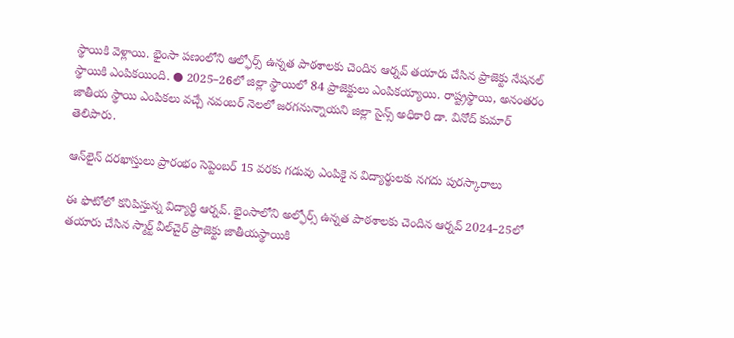స్థాయికి వెళ్లాయి. భైంసా పణంలోని ఆల్ఫోర్స్‌ ఉన్నత పాఠశాలకు చెందిన ఆర్నవ్‌ తయారు చేసిన ప్రాజెక్టు నేషనల్‌ స్థాయికి ఎంపికయింది. ● 2025–26లో జిల్లా స్థాయిలో 84 ప్రాజెక్టులు ఎంపికయ్యాయి. రాష్ట్రస్థాయి, అనంతరం జాతీయ స్థాయి ఎంపికలు వచ్చే నవంబర్‌ నెలలో జరగనున్నాయని జిల్లా సైన్స్‌ అధికారి డా. వినోద్‌ కుమార్‌ తెలిపారు.

ఆన్‌లైన్‌ దరఖాస్తులు ప్రారంభం సెప్టెంబర్‌ 15 వరకు గడువు ఎంపికై న విద్యార్థులకు నగదు పురస్కారాలు

ఈ ఫొటోలో కనిపిస్తున్న విద్యార్థి ఆర్నవ్‌. భైంసాలోని అల్ఫోర్స్‌ ఉన్నత పాఠశాలకు చెందిన ఆర్నవ్‌ 2024–25లో తయారు చేసిన స్మార్ట్‌ వీల్‌చైర్‌ ప్రాజెక్టు జాతీయస్థాయికి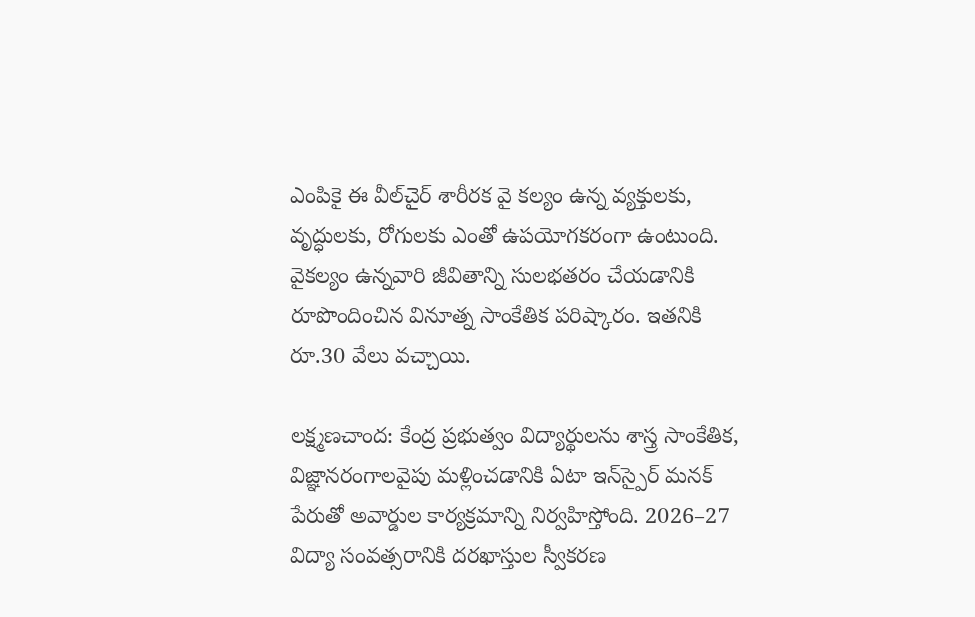ఎంపికై ఈ వీల్‌చైర్‌ శారీరక వై కల్యం ఉన్న వ్యక్తులకు, వృద్ధులకు, రోగులకు ఎంతో ఉపయోగకరంగా ఉంటుంది. వైకల్యం ఉన్నవారి జీవితాన్ని సులభతరం చేయడానికి రూపొందించిన వినూత్న సాంకేతిక పరిష్కారం. ఇతనికి రూ.30 వేలు వచ్చాయి.

లక్ష్మణచాంద: కేంద్ర ప్రభుత్వం విద్యార్థులను శాస్త్ర సాంకేతిక, విజ్ఞానరంగాలవైపు మళ్లించడానికి ఏటా ఇన్‌స్పైర్‌ మనక్‌ పేరుతో అవార్డుల కార్యక్రమాన్ని నిర్వహిస్తోంది. 2026–27 విద్యా సంవత్సరానికి దరఖాస్తుల స్వీకరణ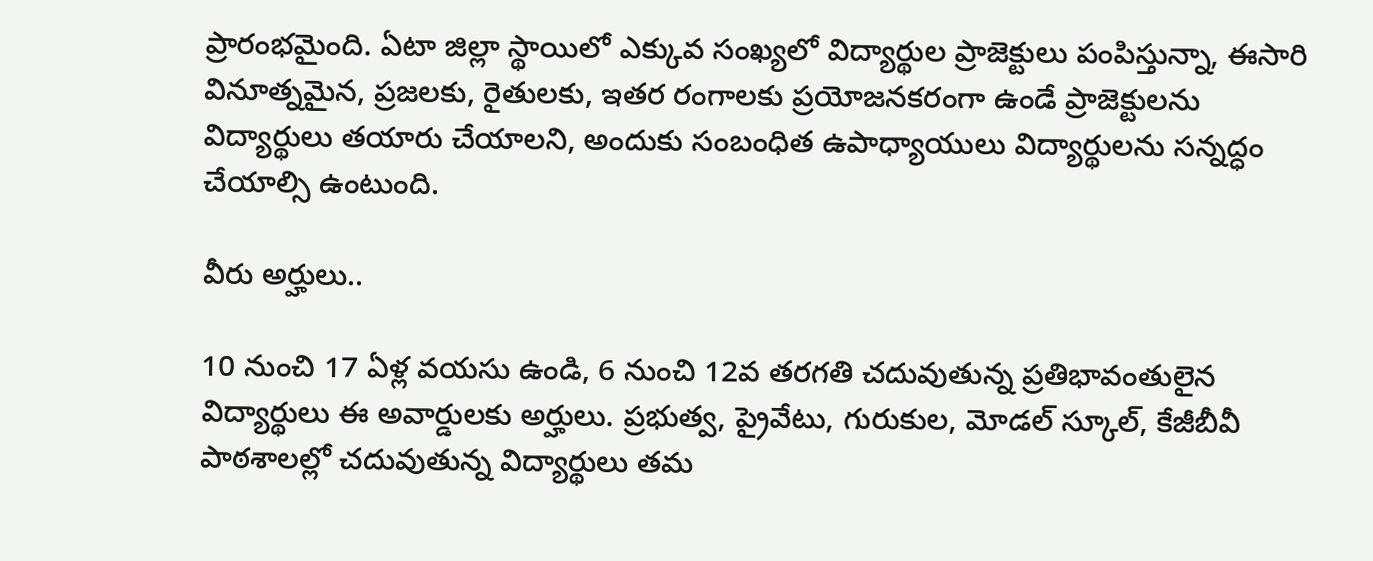ప్రారంభమైంది. ఏటా జిల్లా స్థాయిలో ఎక్కువ సంఖ్యలో విద్యార్థుల ప్రాజెక్టులు పంపిస్తున్నా, ఈసారి వినూత్నమైన, ప్రజలకు, రైతులకు, ఇతర రంగాలకు ప్రయోజనకరంగా ఉండే ప్రాజెక్టులను విద్యార్థులు తయారు చేయాలని, అందుకు సంబంధిత ఉపాధ్యాయులు విద్యార్థులను సన్నద్ధం చేయాల్సి ఉంటుంది.

వీరు అర్హులు..

10 నుంచి 17 ఏళ్ల వయసు ఉండి, 6 నుంచి 12వ తరగతి చదువుతున్న ప్రతిభావంతులైన విద్యార్థులు ఈ అవార్డులకు అర్హులు. ప్రభుత్వ, ప్రైవేటు, గురుకుల, మోడల్‌ స్కూల్‌, కేజీబీవీ పాఠశాలల్లో చదువుతున్న విద్యార్థులు తమ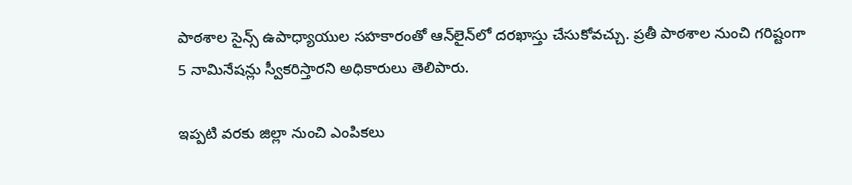పాఠశాల సైన్స్‌ ఉపాధ్యాయుల సహకారంతో ఆన్‌లైన్‌లో దరఖాస్తు చేసుకోవచ్చు. ప్రతీ పాఠశాల నుంచి గరిష్టంగా 5 నామినేషన్లు స్వీకరిస్తారని అధికారులు తెలిపారు.

ఇప్పటి వరకు జిల్లా నుంచి ఎంపికలు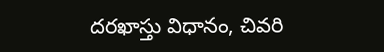దరఖాస్తు విధానం, చివరి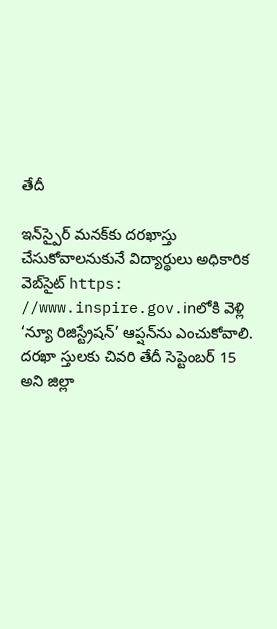తేదీ

ఇన్‌స్పైర్‌ మనక్‌కు దరఖాస్తు చేసుకోవాలనుకునే విద్యార్థులు అధికారిక వెబ్‌సైట్‌ https: //www.inspire.gov.inలోకి వెళ్లి ‘న్యూ రిజిస్ట్రేషన్‌’ ఆప్షన్‌ను ఎంచుకోవాలి. దరఖా స్తులకు చివరి తేదీ సెప్టెంబర్‌ 15 అని జిల్లా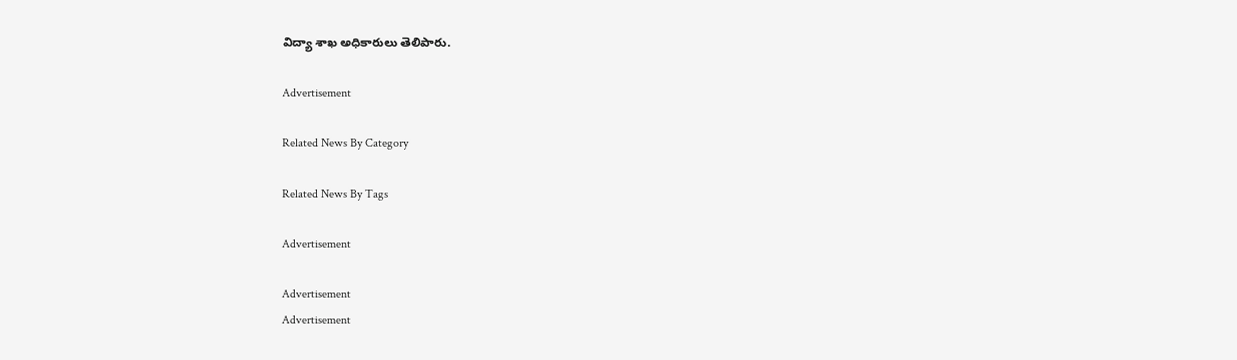విద్యా శాఖ అధికారులు తెలిపారు.

Advertisement

Related News By Category

Related News By Tags

Advertisement

Advertisement
Advertisement